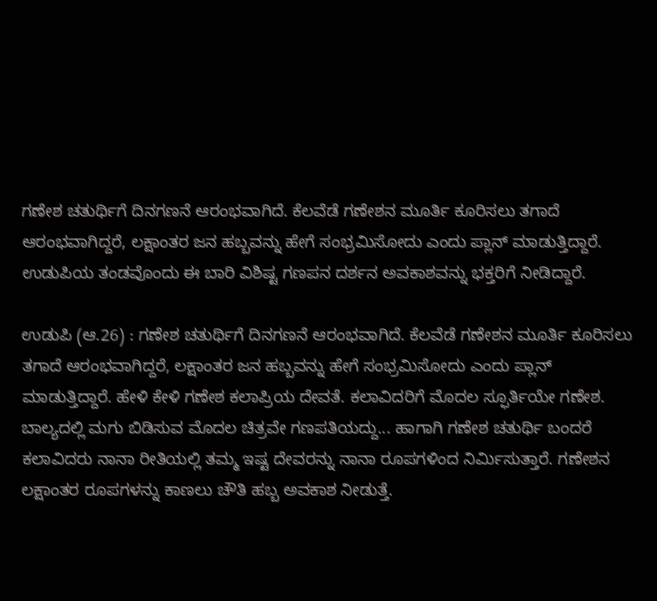ಗಣೇಶ ಚತುರ್ಥಿಗೆ ದಿನಗಣನೆ ಆರಂಭವಾಗಿದೆ. ಕೆಲವೆಡೆ ಗಣೇಶನ ಮೂರ್ತಿ ಕೂರಿಸಲು ತಗಾದೆ ಆರಂಭವಾಗಿದ್ದರೆ, ಲಕ್ಷಾಂತರ ಜನ ಹಬ್ಬವನ್ನು ಹೇಗೆ ಸಂಭ್ರಮಿಸೋದು ಎಂದು ಪ್ಲಾನ್ ಮಾಡುತ್ತಿದ್ದಾರೆ. ಉಡುಪಿಯ ತಂಡವೊಂದು ಈ ಬಾರಿ ವಿಶಿಷ್ಟ ಗಣಪನ ದರ್ಶನ ಅವಕಾಶವನ್ನು ಭಕ್ತರಿಗೆ ನೀಡಿದ್ದಾರೆ.

ಉಡುಪಿ (ಆ.26) : ಗಣೇಶ ಚತುರ್ಥಿಗೆ ದಿನಗಣನೆ ಆರಂಭವಾಗಿದೆ. ಕೆಲವೆಡೆ ಗಣೇಶನ ಮೂರ್ತಿ ಕೂರಿಸಲು ತಗಾದೆ ಆರಂಭವಾಗಿದ್ದರೆ, ಲಕ್ಷಾಂತರ ಜನ ಹಬ್ಬವನ್ನು ಹೇಗೆ ಸಂಭ್ರಮಿಸೋದು ಎಂದು ಪ್ಲಾನ್ ಮಾಡುತ್ತಿದ್ದಾರೆ. ಹೇಳಿ ಕೇಳಿ ಗಣೇಶ ಕಲಾಪ್ರಿಯ ದೇವತೆ. ಕಲಾವಿದರಿಗೆ ಮೊದಲ ಸ್ಫೂರ್ತಿಯೇ ಗಣೇಶ. ಬಾಲ್ಯದಲ್ಲಿ ಮಗು ಬಿಡಿಸುವ ಮೊದಲ ಚಿತ್ರವೇ ಗಣಪತಿಯದ್ದು... ಹಾಗಾಗಿ ಗಣೇಶ ಚತುರ್ಥಿ ಬಂದರೆ ಕಲಾವಿದರು ನಾನಾ ರೀತಿಯಲ್ಲಿ ತಮ್ಮ ಇಷ್ಟ ದೇವರನ್ನು ನಾನಾ ರೂಪಗಳಿಂದ ನಿರ್ಮಿಸುತ್ತಾರೆ. ಗಣೇಶನ ಲಕ್ಷಾಂತರ ರೂಪಗಳನ್ನು ಕಾಣಲು ಚೌತಿ ಹಬ್ಬ ಅವಕಾಶ ನೀಡುತ್ತೆ.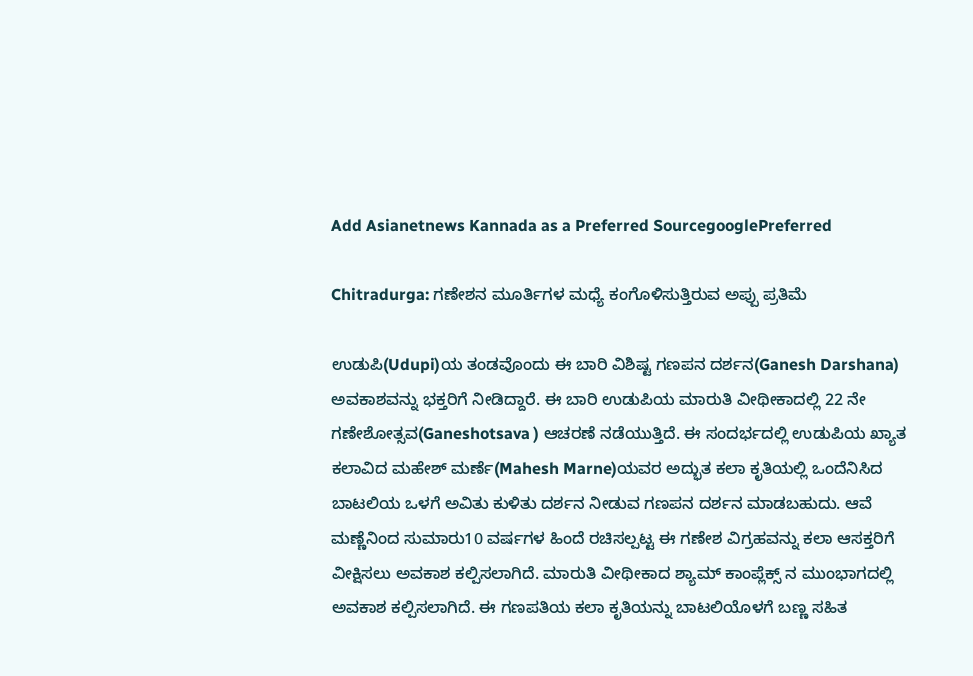Add Asianetnews Kannada as a Preferred SourcegooglePreferred

Chitradurga: ಗಣೇಶನ ಮೂರ್ತಿಗಳ ಮಧ್ಯೆ ಕಂಗೊಳಿಸುತ್ತಿರುವ ಅಪ್ಪು ಪ್ರತಿಮೆ

ಉಡುಪಿ(Udupi)ಯ ತಂಡವೊಂದು ಈ ಬಾರಿ ವಿಶಿಷ್ಟ ಗಣಪನ ದರ್ಶನ(Ganesh Darshana) ಅವಕಾಶವನ್ನು ಭಕ್ತರಿಗೆ ನೀಡಿದ್ದಾರೆ. ಈ ಬಾರಿ ಉಡುಪಿಯ ಮಾರುತಿ ವೀಥೀಕಾದಲ್ಲಿ 22 ನೇ ಗಣೇಶೋತ್ಸವ(Ganeshotsava ) ಆಚರಣೆ ನಡೆಯುತ್ತಿದೆ. ಈ ಸಂದರ್ಭದಲ್ಲಿ ಉಡುಪಿಯ ಖ್ಯಾತ ಕಲಾವಿದ ಮಹೇಶ್ ಮರ್ಣೆ(Mahesh Marne)ಯವರ ಅದ್ಭುತ ಕಲಾ ಕೃತಿಯಲ್ಲಿ ಒಂದೆನಿಸಿದ ಬಾಟಲಿಯ ಒಳಗೆ ಅವಿತು ಕುಳಿತು ದರ್ಶನ‌ ನೀಡುವ ಗಣಪನ ದರ್ಶನ ಮಾಡಬಹುದು. ಆವೆ ಮಣ್ಣೆನಿಂದ ಸುಮಾರು10 ವರ್ಷಗಳ ಹಿಂದೆ ರಚಿಸಲ್ಪಟ್ಟ ಈ ಗಣೇಶ ವಿಗ್ರಹವನ್ನು ಕಲಾ ಆಸಕ್ತರಿಗೆ ವೀಕ್ಷಿಸಲು ಅವಕಾಶ ಕಲ್ಪಿಸಲಾಗಿದೆ. ಮಾರುತಿ ವೀಥೀಕಾದ ಶ್ಯಾಮ್ ಕಾಂಪ್ಲೆಕ್ಸ್ ನ ಮುಂಭಾಗದಲ್ಲಿ ಅವಕಾಶ ಕಲ್ಪಿಸಲಾಗಿದೆ. ಈ ಗಣಪತಿಯ ಕಲಾ ಕೃತಿಯನ್ನು ಬಾಟಲಿಯೊಳಗೆ ಬಣ್ಣ ಸಹಿತ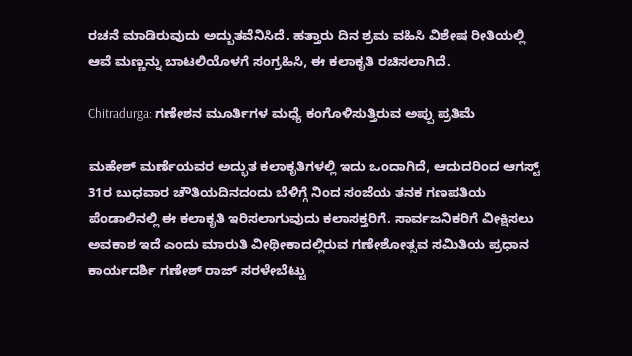ರಚನೆ ಮಾಡಿರುವುದು ಅದ್ಬುತವೆನಿಸಿದೆ. ಹತ್ತಾರು ದಿನ ಶ್ರಮ ವಹಿಸಿ ವಿಶೇಷ ರೀತಿಯಲ್ಲಿ ಆವೆ ಮಣ್ಣನ್ನು ಬಾಟಲಿಯೊಳಗೆ ಸಂಗ್ರಹಿಸಿ, ಈ‌ ಕಲಾಕೃತಿ ರಚಿಸಲಾಗಿದೆ.

Chitradurga: ಗಣೇಶನ ಮೂರ್ತಿಗಳ ಮಧ್ಯೆ ಕಂಗೊಳಿಸುತ್ತಿರುವ ಅಪ್ಪು ಪ್ರತಿಮೆ

ಮಹೇಶ್ ಮರ್ಣೆಯವರ ಅದ್ಭುತ ಕಲಾಕೃತಿಗಳಲ್ಲಿ ಇದು ಒಂದಾಗಿದೆ, ಆದುದರಿಂದ ಆಗಸ್ಟ್ 31ರ ಬುಧವಾರ ಚೌತಿಯದಿನದಂದು ಬೆಳಿಗ್ಗೆ ನಿಂದ ಸಂಜೆಯ ತನಕ ಗಣಪತಿಯ ಪೆಂಡಾಲಿನಲ್ಲಿ ಈ ಕಲಾಕೃತಿ ಇರಿಸಲಾಗುವುದು ಕಲಾಸಕ್ತರಿಗೆ. ಸಾರ್ವಜನಿಕರಿಗೆ ವೀಕ್ಷಿಸಲು ಅವಕಾಶ ಇದೆ ಎಂದು ಮಾರುತಿ ವೀಥೀಕಾದಲ್ಲಿರುವ ಗಣೇಶೋತ್ಸವ ಸಮಿತಿಯ ಪ್ರಧಾನ ಕಾರ್ಯದರ್ಶಿ ಗಣೇಶ್ ರಾಜ್ ಸರಳೇಬೆಟ್ಟು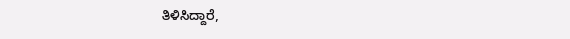ತಿಳಿಸಿದ್ದಾರೆ,